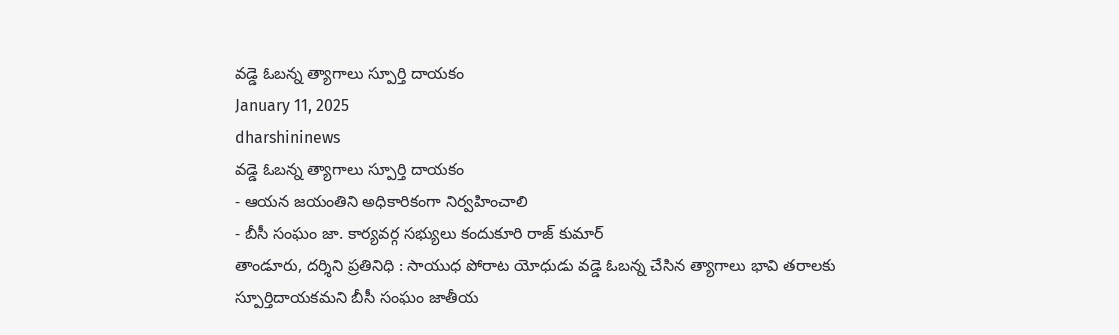వడ్డె ఓబన్న త్యాగాలు స్పూర్తి దాయకం
January 11, 2025
dharshininews
వడ్డె ఓబన్న త్యాగాలు స్పూర్తి దాయకం
- ఆయన జయంతిని అధికారికంగా నిర్వహించాలి
- బీసీ సంఘం జా. కార్యవర్గ సభ్యులు కందుకూరి రాజ్ కుమార్
తాండూరు, దర్శిని ప్రతినిధి : సాయుధ పోరాట యోధుడు వడ్డె ఓబన్న చేసిన త్యాగాలు భావి తరాలకు స్పూర్తిదాయకమని బీసీ సంఘం జాతీయ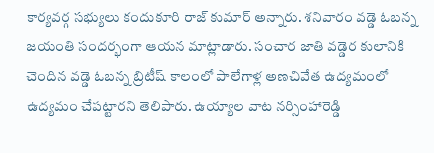కార్యవర్గ సభ్యులు కందుకూరి రాజ్ కుమార్ అన్నారు. శనివారం వడ్డె ఓబన్న జయంతి సందర్భంగా ఆయన మాట్లాడారు. సంచార జాతి వడ్డెర కులానికి చెందిన వడ్డె ఓబన్న బ్రిటీష్ కాలంలో పాలేగాళ్ల అణచివేత ఉద్యమంలో ఉద్యమం చేపట్టారని తెలిపారు. ఉయ్యాల వాట నర్సింహారెడ్డి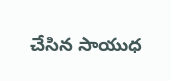చేసిన సాయుధ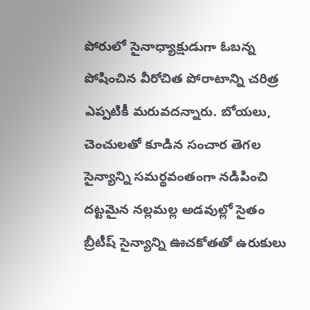పోరులో సైనాధ్యాక్షుడుగా ఓబన్న పోషించిన వీరోచిత పోరాటాన్ని చరిత్ర ఎప్పటికీ మరువదన్నారు. బోయలు, చెంచులతో కూడిన సంచార తెగల సైన్యాన్ని సమర్థవంతంగా నడిపించి దట్టమైన నల్లమల్ల అడవుల్లో సైతం బ్రీటీష్ సైన్యాన్ని ఊచకోతతో ఉరుకులు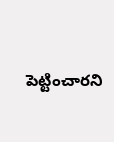పెట్టించారని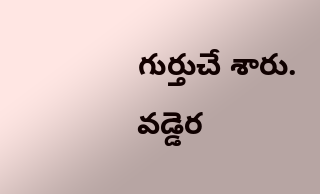గుర్తుచే శారు. వడ్డెర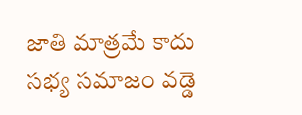జాతి మాత్రమే కాదు సభ్య సమాజం వడ్డె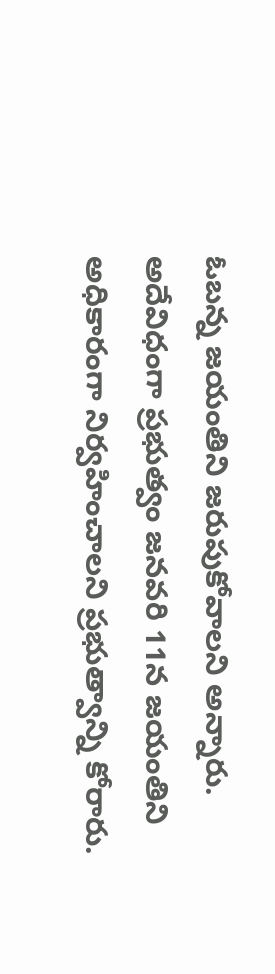ఓబన్న జయంతిని జరుపుకోవాలని అన్నారు. అదేవిధంగా ప్రభుత్వం జనవరి 11న జయంతిని అధికారంగా నిర్వహించాలని ప్రభుత్వాన్ని కోరారు.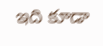ఇది కూడా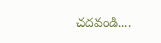చదవండి....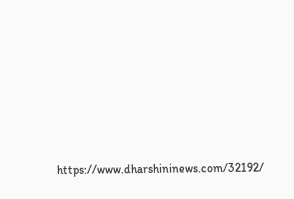https://www.dharshininews.com/32192/